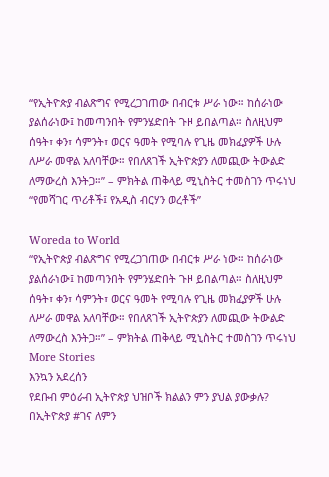“የኢትዮጵያ ብልጽግና የሚረጋገጠው በብርቱ ሥራ ነው። ከሰራነው ያልሰራነው፤ ከመጣንበት የምንሄድበት ጉዞ ይበልጣል። ስለዚህም ሰዓት፣ ቀን፣ ሳምንት፣ ወርና ዓመት የሚባሉ የጊዜ መክፈያዎች ሁሉ ለሥራ መዋል አለባቸው። የበለጸገች ኢትዮጵያን ለመጪው ትውልድ ለማውረስ እንትጋ።” – ምክትል ጠቅላይ ሚኒስትር ተመስገን ጥሩነህ
“የመሻገር ጥሪቶች፤ የአዲስ ብርሃን ወረቶች”

Woreda to World
“የኢትዮጵያ ብልጽግና የሚረጋገጠው በብርቱ ሥራ ነው። ከሰራነው ያልሰራነው፤ ከመጣንበት የምንሄድበት ጉዞ ይበልጣል። ስለዚህም ሰዓት፣ ቀን፣ ሳምንት፣ ወርና ዓመት የሚባሉ የጊዜ መክፈያዎች ሁሉ ለሥራ መዋል አለባቸው። የበለጸገች ኢትዮጵያን ለመጪው ትውልድ ለማውረስ እንትጋ።” – ምክትል ጠቅላይ ሚኒስትር ተመስገን ጥሩነህ
More Stories
እንኳን አደረሰን
የደቡብ ምዕራብ ኢትዮጵያ ህዝቦች ክልልን ምን ያህል ያውቃሉ?
በኢትዮጵያ #ገና ለምን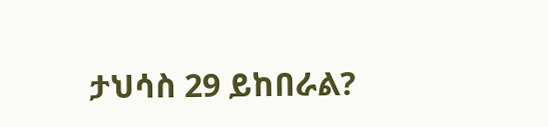ታህሳስ 29 ይከበራል?